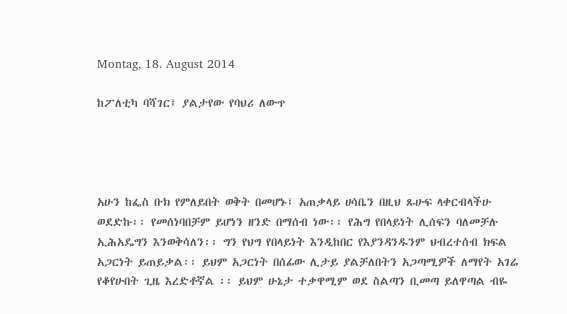Montag, 18. August 2014

ከፖለቲካ ባሻገር፤ ያልታየው የባህሪ ለውጥ




አሁን ከፌስ ቡክ የምለይበት ወቅት በመሆኑ፤ አጠቃላይ ሀሳቤን በዚህ ጹሁፍ ላቀርብላችሁ ወደድኩ፡፡ የመሰነባበቻም ይሆነን ዘንድ በማሰብ ነው፡፡ የሕግ የበላይነት ሊሰፍን ባለመቻሉ ኢሕአዴግን እንወቅሳለን፡፡ ግን የህግ የበላይነት እንዲከበር የእያንዳንዱንም ህብረተሰብ ክፍል አጋርነት ይጠይቃል፡፡ ይህም አጋርነት በሰፊው ሊታይ ያልቻለበትን አጋጣሚዎች ለማየት አገሬ የቆየሁበት ጊዜ እረድቶኛል ፡፡ ይህም ሁኔታ ተቃዋሚም ወደ ስልጣን ቢመጣ ይለዋጣል ብዬ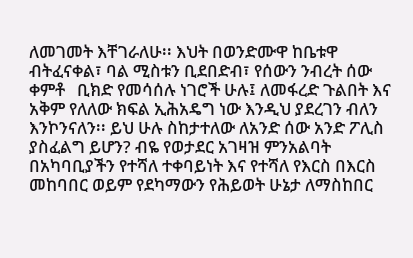ለመገመት እቸገራለሁ፡፡ እህት በወንድሙዋ ከቤቱዋ ብትፈናቀል፣ ባል ሚስቱን ቢደበድብ፣ የሰውን ንብረት ሰው ቀምቶ   ቢክድ የመሳሰሉ ነገሮች ሁሉ፤ ለመፋረድ ጉልበት እና አቅም የለለው ክፍል ኢሕአዴግ ነው እንዲህ ያደረገን ብለን እንኮንናለን፡፡ ይህ ሁሉ ስከታተለው ለአንድ ሰው አንድ ፖሊስ ያስፈልግ ይሆን? ብዬ የወታደር አገዛዝ ምንአልባት በአካባቢያችን የተሻለ ተቀባይነት እና የተሻለ የእርስ በእርስ መከባበር ወይም የደካማውን የሕይወት ሁኔታ ለማስከበር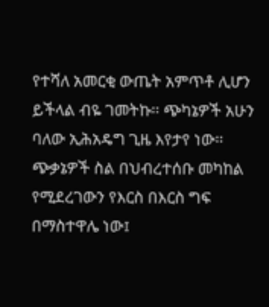የተሻለ አመርቂ ውጤት አምጥቶ ሊሆን ይችላል ብዬ ገመትኩ፡፡ ጭካኔዎች አሁን ባለው ኢሕአዴግ ጊዜ እየታየ ነው፡፡ ጭቃኔዎች ስል በህብረተሰቡ መካከል የሚደረገውን የእርስ በእርስ ግፍ በማስተዋሌ ነው፤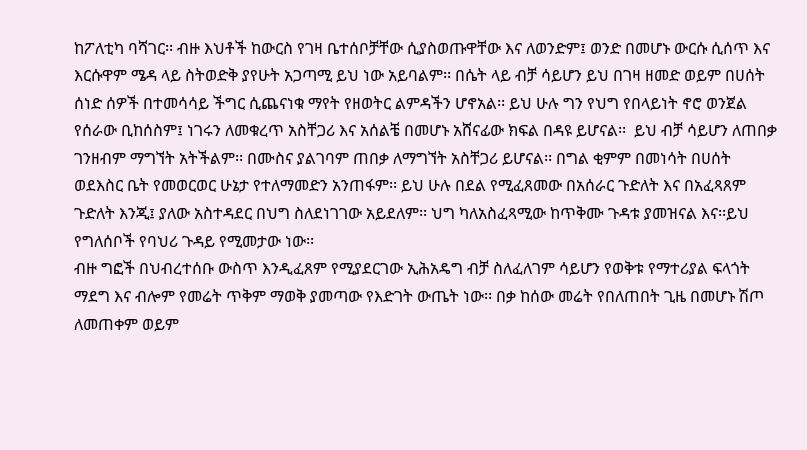ከፖለቲካ ባሻገር፡፡ ብዙ እህቶች ከውርስ የገዛ ቤተሰቦቻቸው ሲያስወጡዋቸው እና ለወንድም፤ ወንድ በመሆኑ ውርሱ ሲሰጥ እና እርሱዋም ሜዳ ላይ ስትወድቅ ያየሁት አጋጣሚ ይህ ነው አይባልም፡፡ በሴት ላይ ብቻ ሳይሆን ይህ በገዛ ዘመድ ወይም በሀሰት ሰነድ ሰዎች በተመሳሳይ ችግር ሲጨናነቁ ማየት የዘወትር ልምዳችን ሆኖአል፡፡ ይህ ሁሉ ግን የህግ የበላይነት ኖሮ ወንጀል የሰራው ቢከሰስም፤ ነገሩን ለመቁረጥ አስቸጋሪ እና አሰልቼ በመሆኑ አሸናፊው ክፍል በዳዩ ይሆናል፡፡  ይህ ብቻ ሳይሆን ለጠበቃ ገንዘብም ማግኘት አትችልም፡፡ በሙስና ያልገባም ጠበቃ ለማግኘት አስቸጋሪ ይሆናል፡፡ በግል ቂምም በመነሳት በሀሰት ወደእስር ቤት የመወርወር ሁኔታ የተለማመድን አንጠፋም፡፡ ይህ ሁሉ በደል የሚፈጸመው በአሰራር ጉድለት እና በአፈጻጸም ጉድለት እንጂ፤ ያለው አስተዳደር በህግ ስለደነገገው አይደለም፡፡ ህግ ካለአስፈጻሚው ከጥቅሙ ጉዳቱ ያመዝናል እና፡፡ይህ የግለሰቦች የባህሪ ጉዳይ የሚመታው ነው፡፡
ብዙ ግፎች በህብረተሰቡ ውስጥ እንዲፈጸም የሚያደርገው ኢሕአዴግ ብቻ ስለፈለገም ሳይሆን የወቅቱ የማተሪያል ፍላጎት ማደግ እና ብሎም የመሬት ጥቅም ማወቅ ያመጣው የእድገት ውጤት ነው፡፡ በቃ ከሰው መሬት የበለጠበት ጊዜ በመሆኑ ሽጦ ለመጠቀም ወይም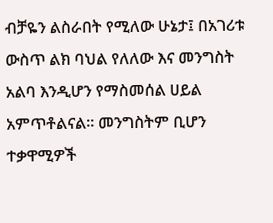ብቻዬን ልስራበት የሚለው ሁኔታ፤ በአገሪቱ ውስጥ ልክ ባህል የለለው እና መንግስት አልባ እንዲሆን የማስመሰል ሀይል አምጥቶልናል፡፡ መንግስትም ቢሆን ተቃዋሚዎች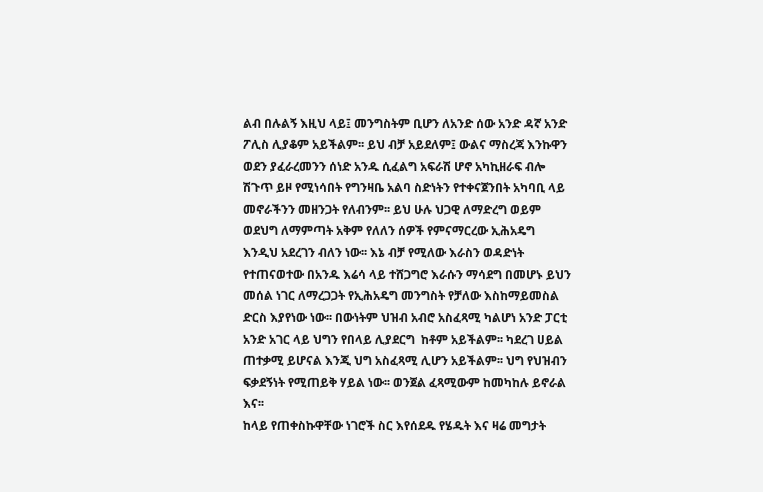ልብ በሉልኝ እዚህ ላይ፤ መንግስትም ቢሆን ለአንድ ሰው አንድ ዳኛ አንድ ፖሊስ ሊያቆም አይችልም፡፡ ይህ ብቻ አይደለም፤ ውልና ማስረጃ እንኩዋን ወደን ያፈራረመንን ሰነድ አንዱ ሲፈልግ አፍራሽ ሆኖ አካኪዘራፍ ብሎ ሽጉጥ ይዞ የሚነሳበት የግንዛቤ አልባ ስድነትን የተቀናጀንበት አካባቢ ላይ መኖራችንን መዘንጋት የለብንም፡፡ ይህ ሁሉ ህጋዊ ለማድረግ ወይም ወደህግ ለማምጣት አቅም የለለን ሰዎች የምናማርረው ኢሕአዴግ እንዲህ አደረገን ብለን ነው፡፡ እኔ ብቻ የሚለው እራስን ወዳድነት የተጠናወተው በአንዱ እሬሳ ላይ ተሸጋግሮ እራሱን ማሳደግ በመሆኑ ይህን መሰል ነገር ለማረጋጋት የኢሕአዴግ መንግስት የቻለው እስከማይመስል ድርስ እያየነው ነው፡፡ በውነትም ህዝብ አብሮ አስፈጻሚ ካልሆነ አንድ ፓርቲ አንድ አገር ላይ ህግን የበላይ ሊያደርግ  ከቶም አይችልም፡፡ ካደረገ ሀይል ጠተቃሚ ይሆናል እንጂ ህግ አስፈጻሚ ሊሆን አይችልም፡፡ ህግ የህዝብን ፍቃደኝነት የሚጠይቅ ሃይል ነው፡፡ ወንጀል ፈጻሚውም ከመካከሉ ይኖራል እና፡፡
ከላይ የጠቀስኩዋቸው ነገሮች ስር እየሰደዱ የሄዱት እና ዛሬ መግታት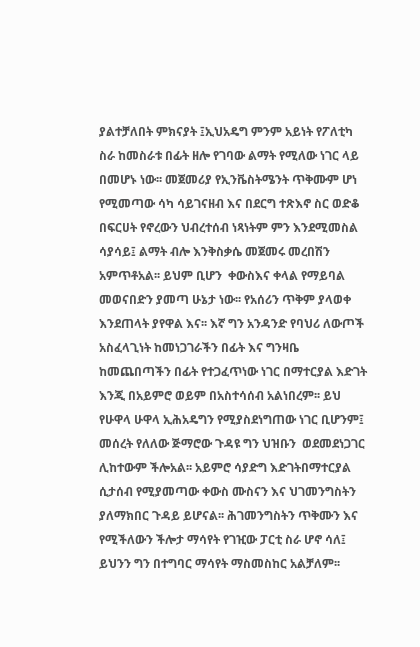ያልተቻለበት ምክናያት ፤ኢህአዴግ ምንም አይነት የፖለቲካ ስራ ከመስራቱ በፊት ዘሎ የገባው ልማት የሚለው ነገር ላይ በመሆኑ ነው፡፡ መጀመሪያ የኢንቬስትሜንት ጥቅሙም ሆነ የሚመጣው ሳካ ሳይገናዘብ እና በደርግ ተጽእኖ ስር ወድቆ በፍርሀት የኖረውን ህብረተሰብ ነጻነትም ምን እንደሚመስል ሳያሳይ፤ ልማት ብሎ እንቅስቃሴ መጀመሩ መረበሽን አምጥቶአል፡፡ ይህም ቢሆን  ቀውስእና ቀላል የማይባል መወናበድን ያመጣ ሁኔታ ነው፡፡ የአሰሪን ጥቅም ያላወቀ እንደጠላት ያየዋል እና፡፡ እኛ ግን አንዳንድ የባህሪ ለውጦች አስፈላጊነት ከመነጋገራችን በፊት እና ግንዛቤ  ከመጨበጣችን በፊት የተጋፈጥነው ነገር በማተርያል እድገት እንጂ በአይምሮ ወይም በአስተሳሰብ አልነበረም፡፡ ይህ የሁዋላ ሁዋላ ኢሕአዴግን የሚያስደነግጠው ነገር ቢሆንም፤ መሰረት የለለው ጅማሮው ጉዳዩ ግን ህዝቡን  ወደመደነጋገር ሊከተውም ችሎአል፡፡ አይምሮ ሳያድግ እድገትበማተርያል ሲታሰብ የሚያመጣው ቀውስ ሙስናን እና ህገመንግስትን ያለማክበር ጉዳይ ይሆናል፡፡ ሕገመንግስትን ጥቅሙን እና የሚችለውን ችሎታ ማሳየት የገዢው ፓርቲ ስራ ሆኖ ሳለ፤ ይህንን ግን በተግባር ማሳየት ማስመስከር አልቻለም፡፡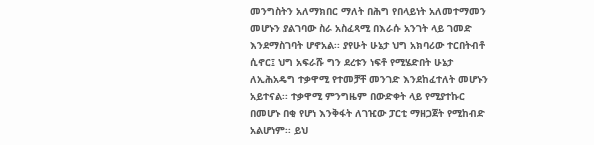መንግስትን አለማክበር ማለት በሕግ የበላይነት አለመተማመን መሆኑን ያልገባው ስራ አስፈጻሚ በእራሱ አንገት ላይ ገመድ እንደማስገባት ሆኖአል፡፡ ያየሁት ሁኔታ ህግ አክባሪው ተርበትብቶ ሲኖር፤ ህግ አፍራሹ ግን ደረቱን ነፍቶ የሚሄድበት ሁኔታ ለኢሕአዴግ ተቃዋሚ የተመቻቸ መንገድ እንደከፈተለት መሆኑን አይተናል፡፡ ተቃዋሚ ምንግዜም በውድቀት ላይ የሚያተኩር  በመሆኑ በቂ የሆነ እንቅፋት ለገዢው ፓርቲ ማዘጋጀት የሚከብድ አልሆነም፡፡ ይህ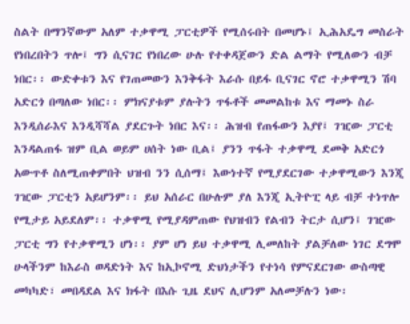ስልት በማንኛውም አለም ተቃዋሚ ፓርቲዎች የሚሰሩበት በመሆኑ፤ ኢሕአዴግ መስራት የነበረበትን ጥሎ፤ ግን ሲናገር የነበረው ሁሉ የተቀዳጀውን ድል ልማት የሚለውን ብቻ ነበር፡፡ ውድቀቱን እና የገጠመውን እንቅፋት እራሱ በይፋ ቢናገር ኖሮ ተቃዋሚን ሽባ አድርጎ በጣለው ነበር፡፡ ምክናያቱም ያሉትን ጥፋቶች መመልከቱ እና ማመኑ ስራ እንዲሰራእና እንዲሻሻል ያደርጉት ነበር እና፡፡ ሕዝብ የጠፋውን እያየ፤ ገዢው ፓርቲ እንዳልጠፋ ዝም ቢል ወይም ሀሰት ነው ቢል፤ ያንን ጥፋት ተቃዋሚ ደመቅ አድርጎ አውጥቶ ስለሚጠቀምበት ህዝብ ንን ሲሰማ፤ እውነተኛ የሚያደርገው ተቃዋሚውን እንጂ ገዢው ፓርቲን አይሆንም፡፡ ይህ አሰራር በሁሉም ያለ እንጂ ኢትዮፒ ላይ ብቻ ተነጥሎ የሚታይ አይደለም፡፡ ተቃዋሚ የሚያዳምጠው የህዝብን የልብን ትርታ ሲሆን፤ ገዢው ፓርቲ ግን የተቃዋሚን ሆነ፡፡ ያም ሆነ ይህ ተቃዋሚ ሊመለከት ያልቻለው ነገር ደግሞ ሁላችንም ከእራስ ወዳድነት እና ከኢኮኖሚ ድህነታችን የተነሳ የምናደርገው ውስጣዊ መካካድ፣ መበዳደል እና ክፋት በእሱ ጊዜ ደህና ሊሆንም አለመቻሉን ነው፡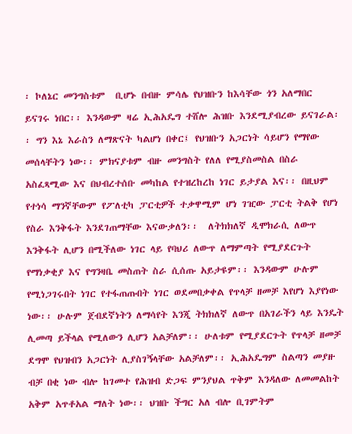፡ ኮለኔር መንግስቱም  ቢሆኑ በብዙ ምሳሌ የህዝቡን ከእሳቸው ጎን አለማበር ይናገሩ ነበር፡፡ እንዳውም ዛሬ ኢሕአዴግ ተሸሎ ሕዝቡ እንደሚያብረው ይናገራል፡፡ ግን እኔ እራስን ለማጽናት ካልሆነ በቀር፤ የህዝቡን አጋርነት ሳይሆን የማየው መሰላቸትን ነው፡፡ ምክናያቱም ብዙ መንግስት የለለ የሚያስመስል በስራ አስፈጻሚው እና በህብረተሰቡ መካከል የተዝረከረከ ነገር ይታያል እና፡፡ በዚህም የተነሳ ማንኛቸውም የፖለቲካ ፓርቲዎች ተቃዋሚም ሆነ ገዢው ፓርቲ ትልቅ የሆነ የስራ እንቅፋት እንደገጠማቸው እናውቃለን፡፡  ለትክክለኛ ዲሞክራሲ ለውጥ እንቅፋት ሊሆን በሚችለው ነገር ላይ የባህሪ ለውጥ ለማምጣት የሚያደርጉት የማነቃቂያ እና የግንዛቤ መስጠት ስራ ሲሰጡ አይታዩም፡፡ እንዳውም ሁሉም የሚነጋገሩበት ነገር የተፋጠጡበት ነገር ወደመበቃቀል የጥላቻ ዘመቻ እየሆነ እያየነው ነው፡፡ ሁሉም ጀብደኛነትን ለማሳየት እንጂ ትክክለኛ ለውጥ በአገራችን ላይ እንዴት ሊመጣ ይችላል የሚለውን ሊሆን አልቻለም፡፡ ሁለቱም የሚያደርጉት የጥላቻ ዘመቻ ደግሞ የህዝብን አጋርነት ሊያስገኝላቸው አልቻለም፡፡ ኢሕአዴግም ስልጣን መያዙ ብቻ በቂ ነው ብሎ ከገመተ የሕዝብ ድጋፍ ምንያህል ጥቅም እንዳለው ለመመልከት አቅም አጥቶአል ማለት ነው፡፡ ህዝቡ ችግር አለ ብሎ ቢገምትም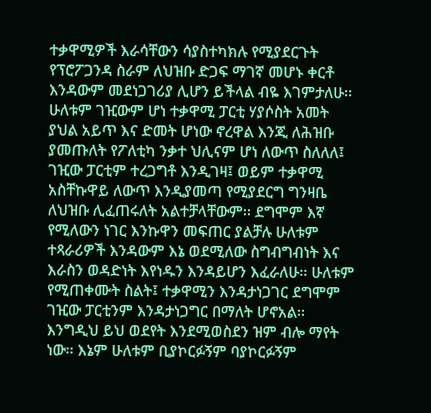ተቃዋሚዎች እራሳቸውን ሳያስተካክሉ የሚያደርጉት የፕሮፖጋንዳ ስራም ለህዝቡ ድጋፍ ማገኛ መሆኑ ቀርቶ እንዳውም መደነጋገሪያ ሊሆን ይችላል ብዬ እገምታለሁ፡፡ ሁለቱም ገዢውም ሆነ ተቃዋሚ ፓርቲ ሃያሶስት አመት ያህል አይጥ እና ድመት ሆነው ኖረዋል እንጂ ለሕዝቡ ያመጡለት የፖለቲካ ንቃተ ህሊናም ሆነ ለውጥ ስለለለ፤ ገዢው ፓርቲም ተረጋግቶ እንዲገዛ፤ ወይም ተቃዋሚ አስቸኩዋይ ለውጥ እንዲያመጣ የሚያደርግ ግንዛቤ  ለህዝቡ ሊፈጠሩለት አልተቻላቸውም፡፡ ደግሞም እኛ የሚለውን ነገር እንኩዋን መፍጠር ያልቻሉ ሁለቱም ተጻራሪዎች እንዳውም እኔ ወደሚለው ስግብግብነት እና እራስን ወዳድነት እየነዱን እንዳይሆን እፈራለሁ፡፡ ሁለቱም የሚጠቀሙት ስልት፤ ተቃዋሚን እንዳታነጋገር ደግሞም ገዢው ፓርቲንም እንዳታነጋግር በማለት ሆኖአል፡፡ እንግዲህ ይህ ወደየት እንደሚወስደን ዝም ብሎ ማየት ነው፡፡ እኔም ሁለቱም ቢያኮርፉኝም ባያኮርፉኝም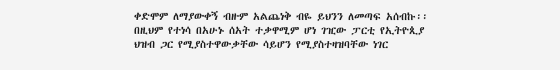ቀድሞም ለማያውቀኝ ብዙም አልጨነቅ ብዬ ይህንን ለመጣፍ አሰብኩ፡፡   በዚህም የተነሳ በአሁኑ ሰአት ተቃዋሚም ሆነ ገዢው ፓርቲ የኢትዮጲያ ህዝብ ጋር የሚያስተዋውቃቸው ሳይሆን የሚያስተዛዝባቸው ነገር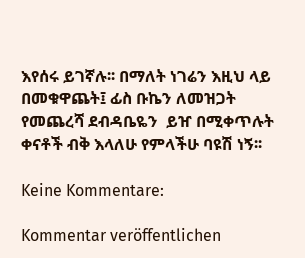እየሰሩ ይገኛሉ፡፡ በማለት ነገሬን እዚህ ላይ በመቁዋጨት፤ ፊስ ቡኬን ለመዝጋት የመጨረሻ ደብዳቤዬን  ይዠ በሚቀጥሉት ቀናቶች ብቅ እላለሁ የምላችሁ ባዩሽ ነኝ፡፡

Keine Kommentare:

Kommentar veröffentlichen